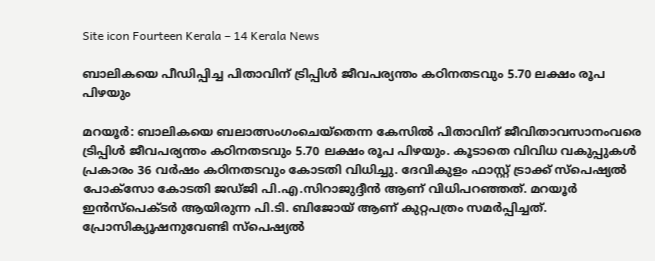Site icon Fourteen Kerala – 14 Kerala News

ബാലികയെ പീഡിപ്പിച്ച പിതാവിന് ട്രിപ്പിൾ ജീവപര്യന്തം കഠിനതടവും 5.70 ലക്ഷം രൂപ പിഴയും

മറയൂർ: ബാലികയെ ബലാത്സംഗംചെയ്തെന്ന കേസിൽ പിതാവിന് ജീവിതാവസാനംവരെ ട്രിപ്പിൾ ജീവപര്യന്തം കഠിനതടവും 5.70 ലക്ഷം രൂപ പിഴയും. കൂടാതെ വിവിധ വകുപ്പുകൾ പ്രകാരം 36 വർഷം കഠിനതടവും കോടതി വിധിച്ചു. ദേവികുളം ഫാസ്റ്റ് ട്രാക്ക് സ്‌പെഷ്യൽ പോക്‌സോ ‌കോടതി ജഡ്ജി പി.എ.സിറാജുദ്ദീൻ ആണ് വിധിപറഞ്ഞത്. മറയൂർ ഇൻസ്‌പെക്ടർ ആയിരുന്ന പി.ടി. ബിജോയ് ആണ് കുറ്റപത്രം സമർപ്പിച്ചത്. പ്രോസിക്യൂഷനുവേണ്ടി സ്‌പെഷ്യൽ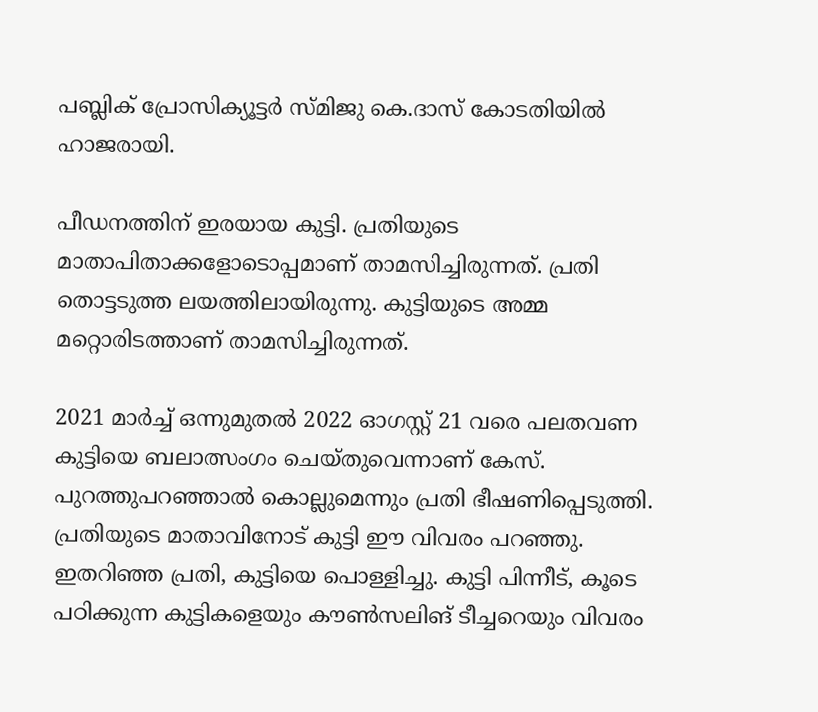പബ്ലിക് പ്രോസിക്യൂട്ടർ സ്മിജു കെ.ദാസ് കോടതിയിൽ ഹാജരായി.

പീഡനത്തിന് ഇരയായ കുട്ടി. പ്രതിയുടെ മാതാപിതാക്കളോടൊപ്പമാണ് താമസിച്ചിരുന്നത്. പ്രതി തൊട്ടടുത്ത ലയത്തിലായിരുന്നു. കുട്ടിയുടെ അമ്മ മറ്റൊരിടത്താണ് താമസിച്ചിരുന്നത്.

2021 മാർച്ച് ഒന്നുമുതൽ 2022 ഓഗസ്റ്റ് 21 വരെ പലതവണ കുട്ടിയെ ബലാത്സംഗം ചെയ്തുവെന്നാണ് കേസ്. പുറത്തുപറഞ്ഞാൽ കൊല്ലുമെന്നും പ്രതി ഭീഷണിപ്പെടുത്തി. പ്രതിയുടെ മാതാവിനോട് കുട്ടി ഈ വിവരം പറഞ്ഞു. ഇതറിഞ്ഞ പ്രതി, കുട്ടിയെ പൊള്ളിച്ചു. കുട്ടി പിന്നീട്, കൂടെ പഠിക്കുന്ന കുട്ടികളെയും കൗൺസലിങ് ടീച്ചറെയും വിവരം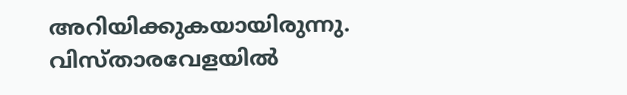അറിയിക്കുകയായിരുന്നു.
വിസ്താരവേളയിൽ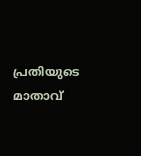പ്രതിയുടെ മാതാവ്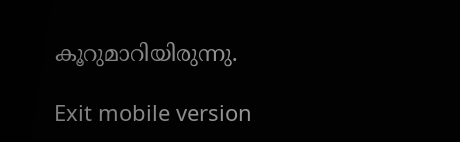കൂറുമാറിയിരുന്നു.

Exit mobile version